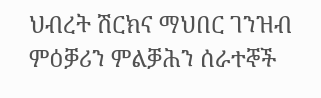ህብረት ሽርክና ማህበር ገንዝብ ምዕቓሪን ምልቓሕን ሰራተኞች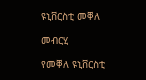ዩኒቨርስቲ መቐለ

መብርሂ

የመቐለ ዩኒቨርስቲ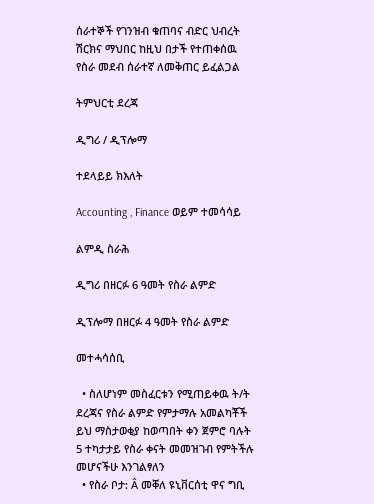ሰራተኞች የገንዝብ ቁጠባና ብድር ህብረት ሽርክና ማህበር ከዚህ በታች የተጠቀሰዉ የስራ መደብ ሰራተኛ ለመቅጠር ይፈልጋል

ትምህርቲ ደረጃ

ዲግሪ / ዲፕሎማ

ተደላይይ ክእለት

Accounting , Finance ወይም ተመሳሳይ

ልምዲ ስራሕ

ዲግሪ በዘርፉ 6 ዓመት የስራ ልምድ

ዲፕሎማ በዘርፉ 4 ዓመት የስራ ልምድ

መተሓሳሰቢ

  • ስለሆነም መስፈርቱን የሚጠይቀዉ ት/ት ደረጃና የስራ ልምድ የምታማሉ አመልካቾች ይህ ማስታወቂያ ከወጣበት ቀን ጀምሮ ባሉት 5 ተካታታይ የስራ ቀናት መመዝገብ የምትችሉ መሆናችሁ እንገልፃለን
  • የስራ ቦታ: Â መቐለ ዩኒቨርሰቲ ዋና ግቢ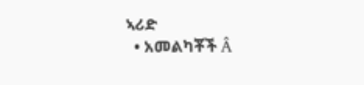ኣሪድ
  • አመልካቾች Â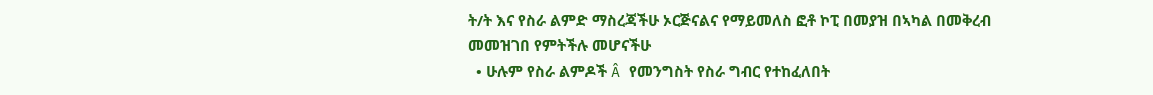ት/ት እና የስራ ልምድ ማስረጃችሁ ኦርጅናልና የማይመለስ ፎቶ ኮፒ በመያዝ በኣካል በመቅረብ መመዝገበ የምትችሉ መሆናችሁ
  • ሁሉም የስራ ልምዶች Â የመንግስት የስራ ግብር የተከፈለበት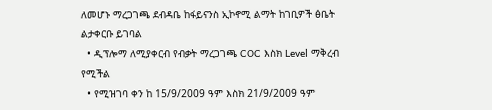ለመሆኑ ማረጋገጫ ደብዳቤ ከፋይናንስ ኢኮኖሚ ልማት ከገቢዎች ፅቤት ልታቀርቡ ይገባል
  • ዲፕሎማ ለሚያቀርብ የብቃት ማረጋገጫ COC እስክ Level ማቅረብ የሚችል
  • የሚዝገባ ቀን ከ 15/9/2009 ዓም እስክ 21/9/2009 ዓም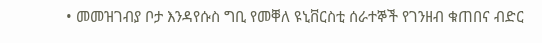• መመዝገብያ ቦታ እንዳየሱስ ግቢ የመቐለ ዩኒቨርስቲ ሰራተኞች የገንዘብ ቁጠበና ብድር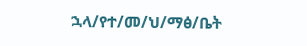ኋላ/የተ/መ/ህ/ማፅ/ቤት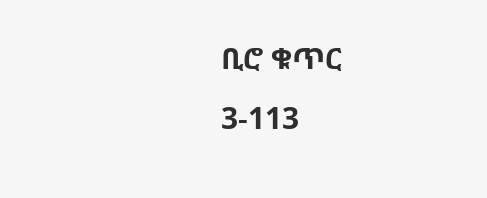ቢሮ ቁጥር 3-113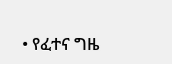• የፈተና ግዜ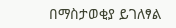በማስታወቂያ ይገለፃል